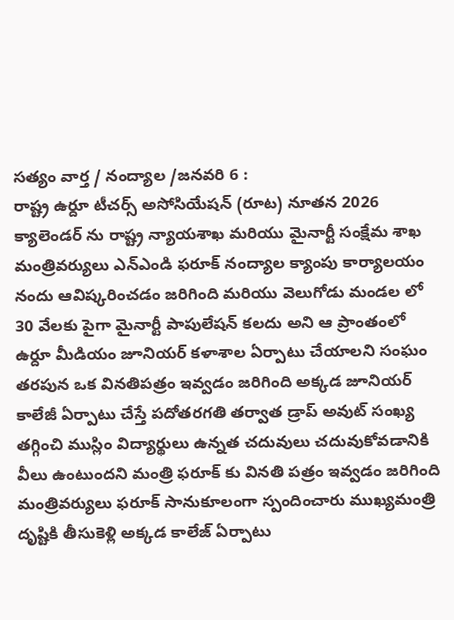సత్యం వార్త / నంద్యాల /జనవరి 6 :
రాష్ట్ర ఉర్దూ టీచర్స్ అసోసియేషన్ (రూట) నూతన 2026 క్యాలెండర్ ను రాష్ట్ర న్యాయశాఖ మరియు మైనార్టీ సంక్షేమ శాఖ మంత్రివర్యులు ఎన్ఎండి ఫరూక్ నంద్యాల క్యాంపు కార్యాలయం నందు ఆవిష్కరించడం జరిగింది మరియు వెలుగోడు మండల లో 30 వేలకు పైగా మైనార్టీ పాపులేషన్ కలదు అని ఆ ప్రాంతంలో ఉర్దూ మీడియం జూనియర్ కళాశాల ఏర్పాటు చేయాలని సంఘం తరపున ఒక వినతిపత్రం ఇవ్వడం జరిగింది అక్కడ జూనియర్ కాలేజీ ఏర్పాటు చేస్తే పదోతరగతి తర్వాత డ్రాప్ అవుట్ సంఖ్య తగ్గించి ముస్లిం విద్యార్థులు ఉన్నత చదువులు చదువుకోవడానికి వీలు ఉంటుందని మంత్రి ఫరూక్ కు వినతి పత్రం ఇవ్వడం జరిగింది మంత్రివర్యులు ఫరూక్ సానుకూలంగా స్పందించారు ముఖ్యమంత్రి దృష్టికి తీసుకెళ్లి అక్కడ కాలేజ్ ఏర్పాటు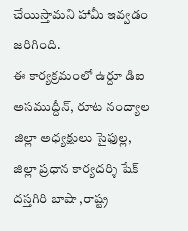చేయిస్తామని హామీ ఇవ్వడం జరిగింది.
ఈ కార్యక్రమంలో ఉర్దూ డిఐ అసముద్దీన్, రూట నంద్యాల జిల్లా అధ్యక్షులు సైఫుల్ల, జిల్లా ప్రధాన కార్యదర్శి షేక్ దస్తగిరి బాషా ,రాష్ట్ర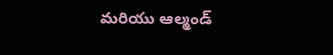మరియు ఆల్మండ్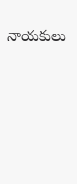నాయకులు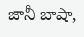జానీ బాషా,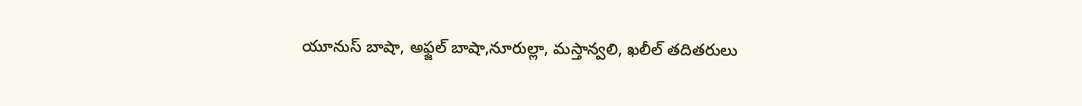యూనుస్ బాషా, అఫ్జల్ బాషా,నూరుల్లా, మస్తాన్వలి, ఖలీల్ తదితరులు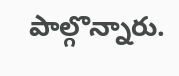పాల్గొన్నారు.